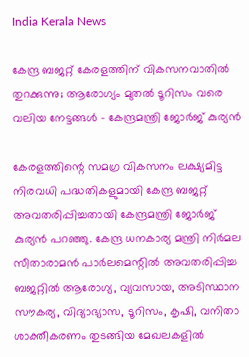India Kerala News

കേന്ദ്ര ബജറ്റ് കേരളത്തിന് വികസനവാതിൽ തുറക്കുന്നു; ആരോഗ്യം മുതൽ ടൂറിസം വരെ വലിയ നേട്ടങ്ങൾ – കേന്ദ്രമന്ത്രി ജോർജ് കുര്യൻ

കേരളത്തിന്റെ സമഗ്ര വികസനം ലക്ഷ്യമിട്ട നിരവധി പദ്ധതികളുമായി കേന്ദ്ര ബജറ്റ് അവതരിപ്പിച്ചതായി കേന്ദ്രമന്ത്രി ജോർജ് കുര്യൻ പറഞ്ഞു. കേന്ദ്ര ധനകാര്യ മന്ത്രി നിർമല സീതാരാമൻ പാർലമെന്റിൽ അവതരിപ്പിച്ച ബജറ്റിൽ ആരോഗ്യ, വ്യവസായ, അടിസ്ഥാന സൗകര്യ, വിദ്യാഭ്യാസ, ടൂറിസം, കൃഷി, വനിതാ ശാക്തീകരണം തുടങ്ങിയ മേഖലകളിൽ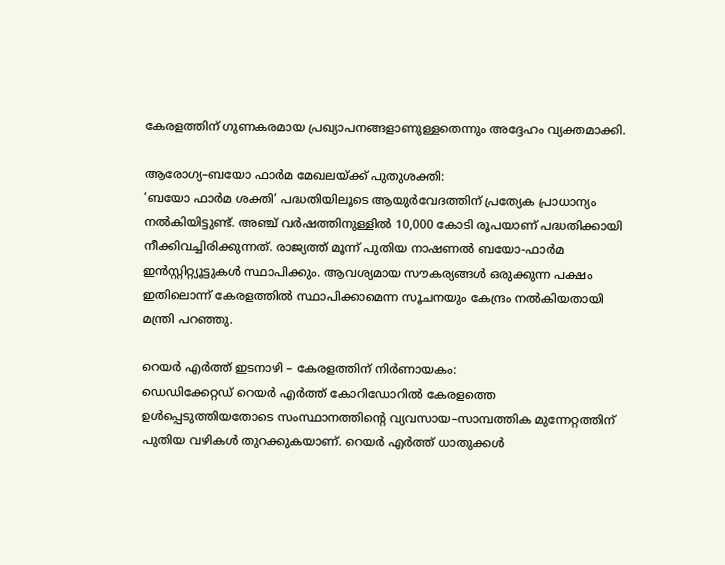കേരളത്തിന് ഗുണകരമായ പ്രഖ്യാപനങ്ങളാണുള്ളതെന്നും അദ്ദേഹം വ്യക്തമാക്കി.

ആരോഗ്യ–ബയോ ഫാർമ മേഖലയ്ക്ക് പുതുശക്തി:
‘ബയോ ഫാർമ ശക്തി’ പദ്ധതിയിലൂടെ ആയുർവേദത്തിന് പ്രത്യേക പ്രാധാന്യം നൽകിയിട്ടുണ്ട്. അഞ്ച് വർഷത്തിനുള്ളിൽ 10,000 കോടി രൂപയാണ് പദ്ധതിക്കായി നീക്കിവച്ചിരിക്കുന്നത്. രാജ്യത്ത് മൂന്ന് പുതിയ നാഷണൽ ബയോ-ഫാർമ ഇൻസ്റ്റിറ്റ്യൂട്ടുകൾ സ്ഥാപിക്കും. ആവശ്യമായ സൗകര്യങ്ങൾ ഒരുക്കുന്ന പക്ഷം ഇതിലൊന്ന് കേരളത്തിൽ സ്ഥാപിക്കാമെന്ന സൂചനയും കേന്ദ്രം നൽകിയതായി മന്ത്രി പറഞ്ഞു.

റെയർ എർത്ത് ഇടനാഴി – കേരളത്തിന് നിർണായകം:
ഡെഡിക്കേറ്റഡ് റെയർ എർത്ത് കോറിഡോറിൽ കേരളത്തെ ഉൾപ്പെടുത്തിയതോടെ സംസ്ഥാനത്തിന്റെ വ്യവസായ–സാമ്പത്തിക മുന്നേറ്റത്തിന് പുതിയ വഴികൾ തുറക്കുകയാണ്. റെയർ എർത്ത് ധാതുക്കൾ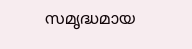സമൃദ്ധമായ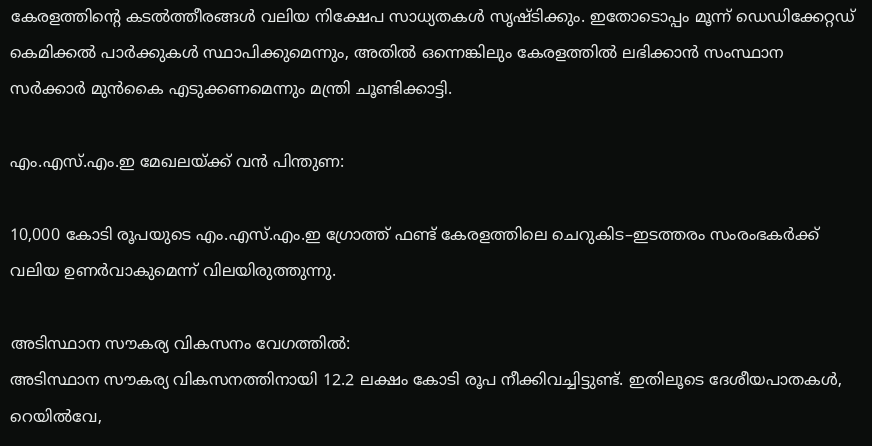കേരളത്തിന്റെ കടൽത്തീരങ്ങൾ വലിയ നിക്ഷേപ സാധ്യതകൾ സൃഷ്ടിക്കും. ഇതോടൊപ്പം മൂന്ന് ഡെഡിക്കേറ്റഡ് കെമിക്കൽ പാർക്കുകൾ സ്ഥാപിക്കുമെന്നും, അതിൽ ഒന്നെങ്കിലും കേരളത്തിൽ ലഭിക്കാൻ സംസ്ഥാന സർക്കാർ മുൻകൈ എടുക്കണമെന്നും മന്ത്രി ചൂണ്ടിക്കാട്ടി.

എം.എസ്.എം.ഇ മേഖലയ്ക്ക് വൻ പിന്തുണ:

10,000 കോടി രൂപയുടെ എം.എസ്.എം.ഇ ഗ്രോത്ത് ഫണ്ട് കേരളത്തിലെ ചെറുകിട–ഇടത്തരം സംരംഭകർക്ക് വലിയ ഉണർവാകുമെന്ന് വിലയിരുത്തുന്നു.

അടിസ്ഥാന സൗകര്യ വികസനം വേഗത്തിൽ:
അടിസ്ഥാന സൗകര്യ വികസനത്തിനായി 12.2 ലക്ഷം കോടി രൂപ നീക്കിവച്ചിട്ടുണ്ട്. ഇതിലൂടെ ദേശീയപാതകൾ, റെയിൽവേ,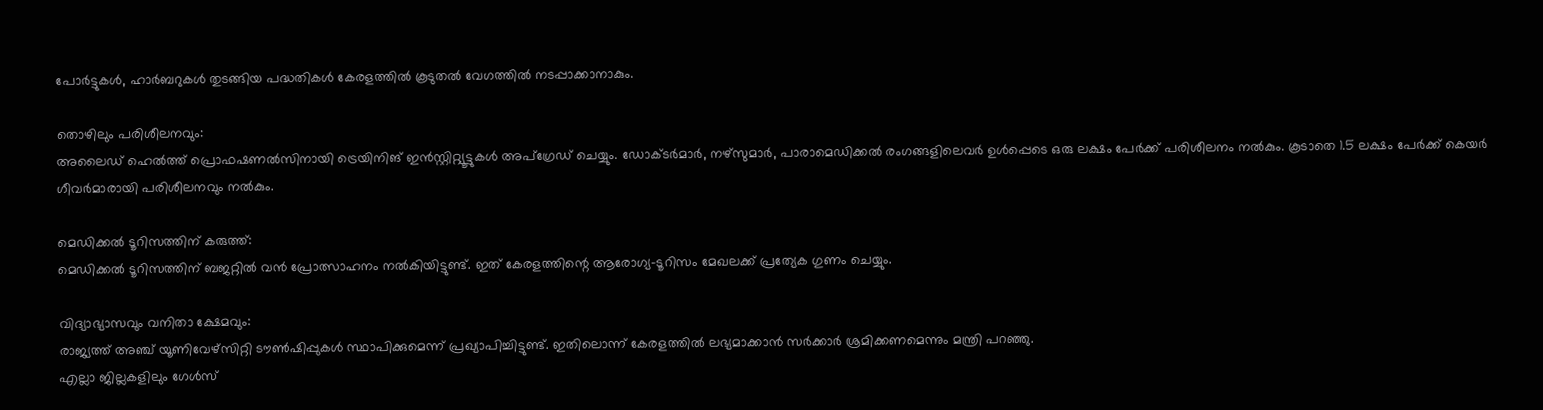പോർട്ടുകൾ, ഹാർബറുകൾ തുടങ്ങിയ പദ്ധതികൾ കേരളത്തിൽ കൂടുതൽ വേഗത്തിൽ നടപ്പാക്കാനാകും.

തൊഴിലും പരിശീലനവും:
അലൈഡ് ഹെൽത്ത് പ്രൊഫഷണൽസിനായി ട്രെയിനിങ് ഇൻസ്റ്റിറ്റ്യൂട്ടുകൾ അപ്ഗ്രേഡ് ചെയ്യും. ഡോക്ടർമാർ, നഴ്സുമാർ, പാരാമെഡിക്കൽ രംഗങ്ങളിലെവർ ഉൾപ്പെടെ ഒരു ലക്ഷം പേർക്ക് പരിശീലനം നൽകും. കൂടാതെ 1.5 ലക്ഷം പേർക്ക് കെയർ ഗീവർമാരായി പരിശീലനവും നൽകും.

മെഡിക്കൽ ടൂറിസത്തിന് കരുത്ത്:
മെഡിക്കൽ ടൂറിസത്തിന് ബജറ്റിൽ വൻ പ്രോത്സാഹനം നൽകിയിട്ടുണ്ട്. ഇത് കേരളത്തിന്റെ ആരോഗ്യ–ടൂറിസം മേഖലക്ക് പ്രത്യേക ഗുണം ചെയ്യും.

വിദ്യാഭ്യാസവും വനിതാ ക്ഷേമവും:
രാജ്യത്ത് അഞ്ച് യൂണിവേഴ്സിറ്റി ടൗൺഷിപ്പുകൾ സ്ഥാപിക്കുമെന്ന് പ്രഖ്യാപിച്ചിട്ടുണ്ട്. ഇതിലൊന്ന് കേരളത്തിൽ ലഭ്യമാക്കാൻ സർക്കാർ ശ്രമിക്കണമെന്നും മന്ത്രി പറഞ്ഞു.
എല്ലാ ജില്ലകളിലും ഗേൾസ്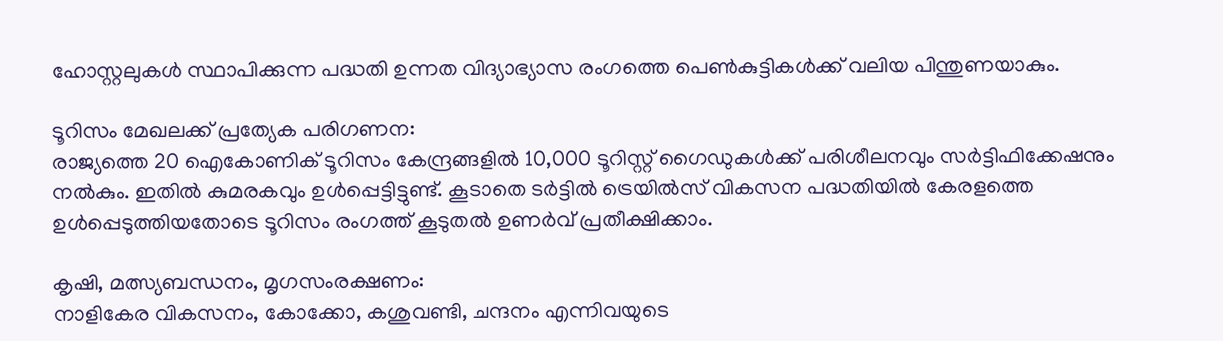ഹോസ്റ്റലുകൾ സ്ഥാപിക്കുന്ന പദ്ധതി ഉന്നത വിദ്യാഭ്യാസ രംഗത്തെ പെൺകുട്ടികൾക്ക് വലിയ പിന്തുണയാകും.

ടൂറിസം മേഖലക്ക് പ്രത്യേക പരിഗണന:
രാജ്യത്തെ 20 ഐകോണിക് ടൂറിസം കേന്ദ്രങ്ങളിൽ 10,000 ടൂറിസ്റ്റ് ഗൈഡുകൾക്ക് പരിശീലനവും സർട്ടിഫിക്കേഷനും നൽകും. ഇതിൽ കുമരകവും ഉൾപ്പെട്ടിട്ടുണ്ട്. കൂടാതെ ടർട്ടിൽ ട്രെയിൽസ് വികസന പദ്ധതിയിൽ കേരളത്തെ ഉൾപ്പെടുത്തിയതോടെ ടൂറിസം രംഗത്ത് കൂടുതൽ ഉണർവ് പ്രതീക്ഷിക്കാം.

കൃഷി, മത്സ്യബന്ധനം, മൃഗസംരക്ഷണം:
നാളികേര വികസനം, കോക്കോ, കശുവണ്ടി, ചന്ദനം എന്നിവയുടെ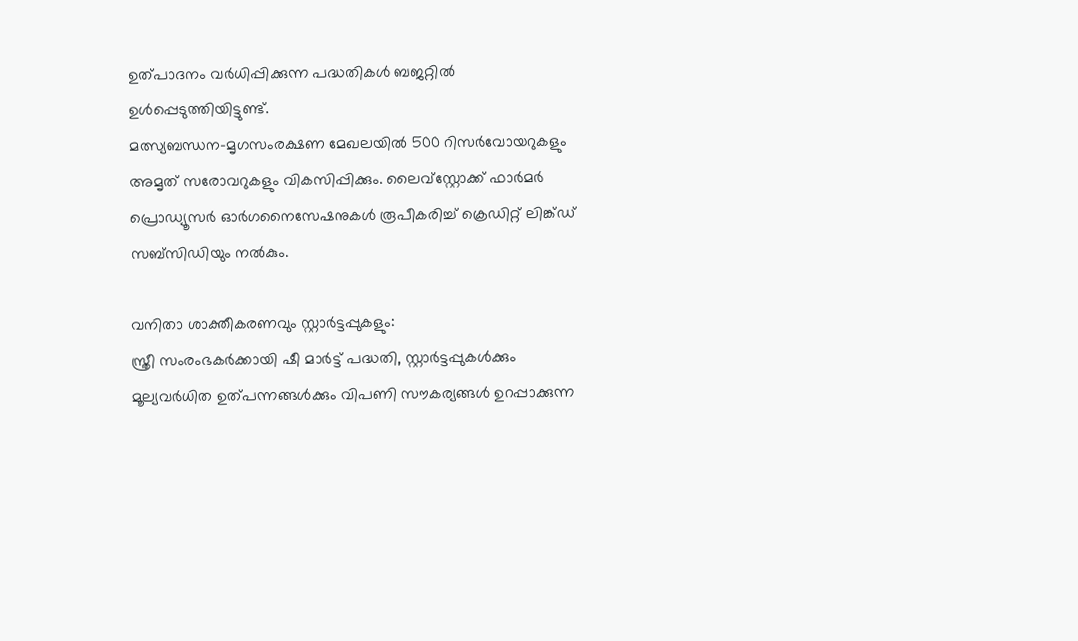ഉത്പാദനം വർധിപ്പിക്കുന്ന പദ്ധതികൾ ബജറ്റിൽ ഉൾപ്പെടുത്തിയിട്ടുണ്ട്.
മത്സ്യബന്ധന–മൃഗസംരക്ഷണ മേഖലയിൽ 500 റിസർവോയറുകളും അമൃത് സരോവറുകളും വികസിപ്പിക്കും. ലൈവ്‌സ്റ്റോക്ക് ഫാർമർ പ്രൊഡ്യൂസർ ഓർഗനൈസേഷനുകൾ രൂപീകരിച്ച് ക്രെഡിറ്റ് ലിങ്ക്ഡ് സബ്സിഡിയും നൽകും.

വനിതാ ശാക്തീകരണവും സ്റ്റാർട്ടപ്പുകളും:
സ്ത്രീ സംരംഭകർക്കായി ഷീ മാർട്ട് പദ്ധതി, സ്റ്റാർട്ടപ്പുകൾക്കും മൂല്യവർധിത ഉത്പന്നങ്ങൾക്കും വിപണി സൗകര്യങ്ങൾ ഉറപ്പാക്കുന്ന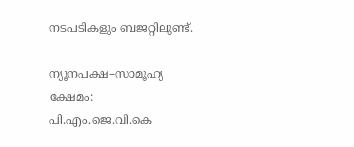നടപടികളും ബജറ്റിലുണ്ട്.

ന്യൂനപക്ഷ–സാമൂഹ്യ ക്ഷേമം:
പി.എം.ജെ.വി.കെ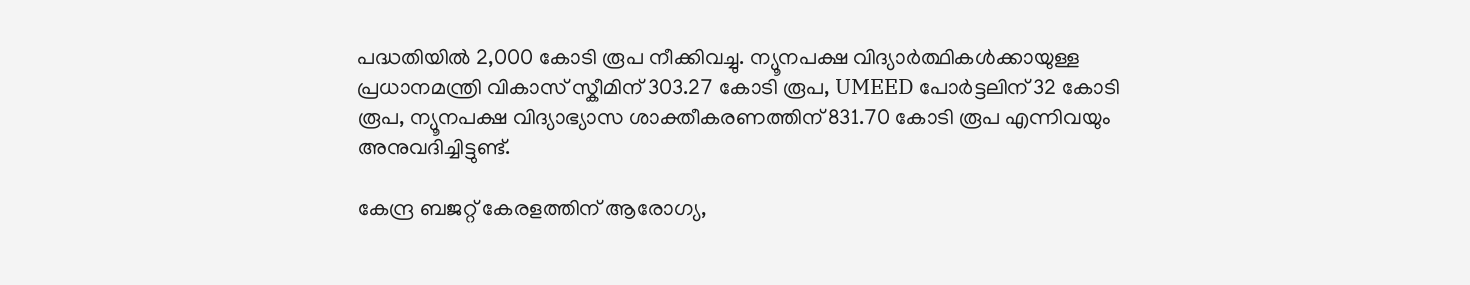പദ്ധതിയിൽ 2,000 കോടി രൂപ നീക്കിവച്ചു. ന്യൂനപക്ഷ വിദ്യാർത്ഥികൾക്കായുള്ള പ്രധാനമന്ത്രി വികാസ് സ്കീമിന് 303.27 കോടി രൂപ, UMEED പോർട്ടലിന് 32 കോടി രൂപ, ന്യൂനപക്ഷ വിദ്യാഭ്യാസ ശാക്തീകരണത്തിന് 831.70 കോടി രൂപ എന്നിവയും അനുവദിച്ചിട്ടുണ്ട്.

കേന്ദ്ര ബജറ്റ് കേരളത്തിന് ആരോഗ്യ,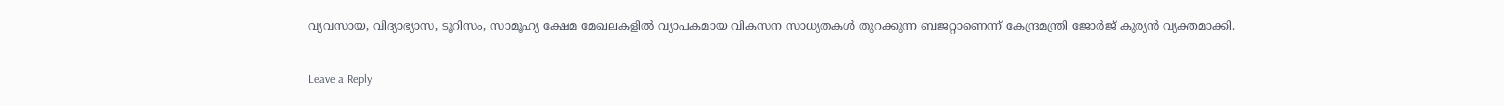വ്യവസായ, വിദ്യാഭ്യാസ, ടൂറിസം, സാമൂഹ്യ ക്ഷേമ മേഖലകളിൽ വ്യാപകമായ വികസന സാധ്യതകൾ തുറക്കുന്ന ബജറ്റാണെന്ന് കേന്ദ്രമന്ത്രി ജോർജ് കുര്യൻ വ്യക്തമാക്കി.

Leave a Reply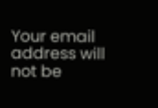Your email address will not be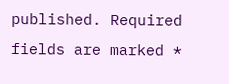published. Required fields are marked *